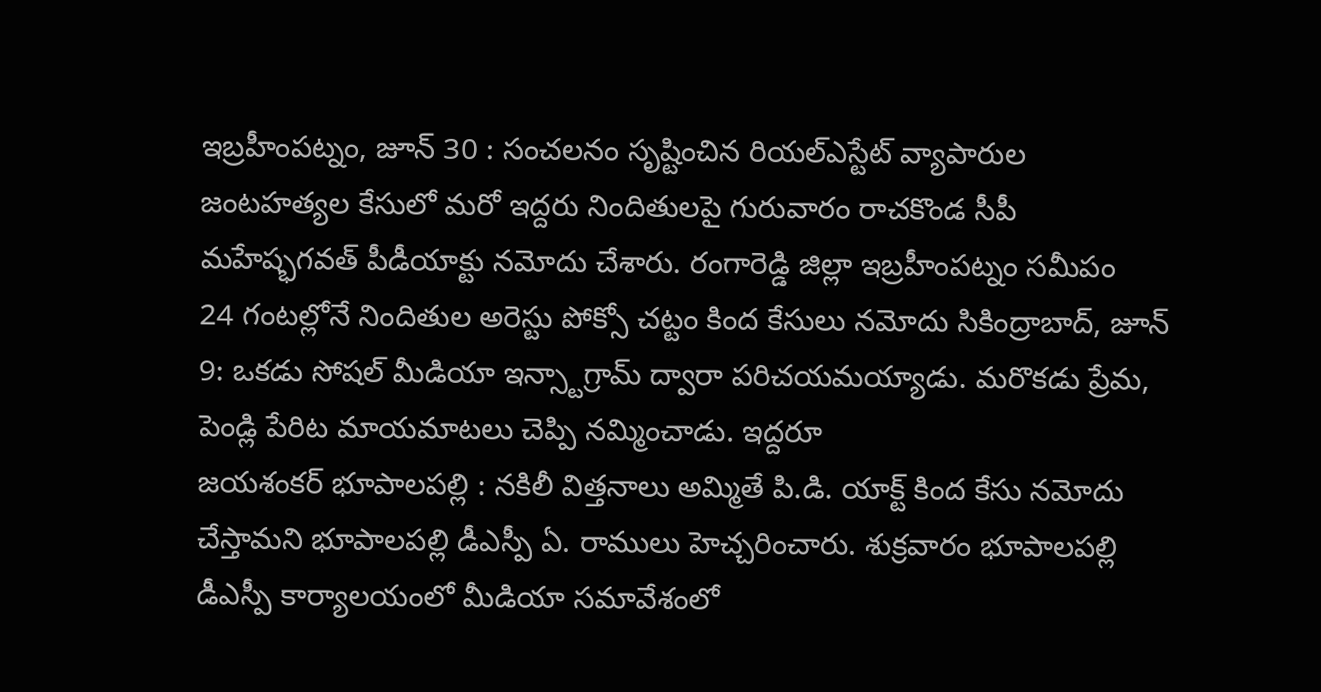ఇబ్రహీంపట్నం, జూన్ 30 : సంచలనం సృష్టించిన రియల్ఎస్టేట్ వ్యాపారుల జంటహత్యల కేసులో మరో ఇద్దరు నిందితులపై గురువారం రాచకొండ సీపీ మహేష్భగవత్ పీడీయాక్టు నమోదు చేశారు. రంగారెడ్డి జిల్లా ఇబ్రహీంపట్నం సమీపం
24 గంటల్లోనే నిందితుల అరెస్టు పోక్సో చట్టం కింద కేసులు నమోదు సికింద్రాబాద్, జూన్ 9: ఒకడు సోషల్ మీడియా ఇన్స్టాగ్రామ్ ద్వారా పరిచయమయ్యాడు. మరొకడు ప్రేమ, పెండ్లి పేరిట మాయమాటలు చెప్పి నమ్మించాడు. ఇద్దరూ
జయశంకర్ భూపాలపల్లి : నకిలీ విత్తనాలు అమ్మితే పి.డి. యాక్ట్ కింద కేసు నమోదు చేస్తామని భూపాలపల్లి డీఎస్పీ ఏ. రాములు హెచ్చరించారు. శుక్రవారం భూపాలపల్లి డీఎస్పీ కార్యాలయంలో మీడియా సమావేశంలో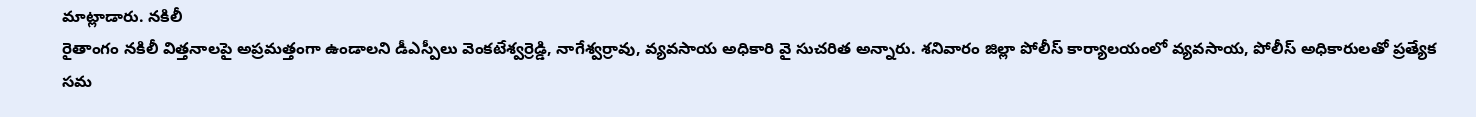మాట్లాడారు. నకిలీ
రైతాంగం నకిలీ విత్తనాలపై అప్రమత్తంగా ఉండాలని డీఎస్పీలు వెంకటేశ్వర్రెడ్డి, నాగేశ్వర్రావు, వ్యవసాయ అధికారి వై సుచరిత అన్నారు. శనివారం జిల్లా పోలీస్ కార్యాలయంలో వ్యవసాయ, పోలీస్ అధికారులతో ప్రత్యేక సమ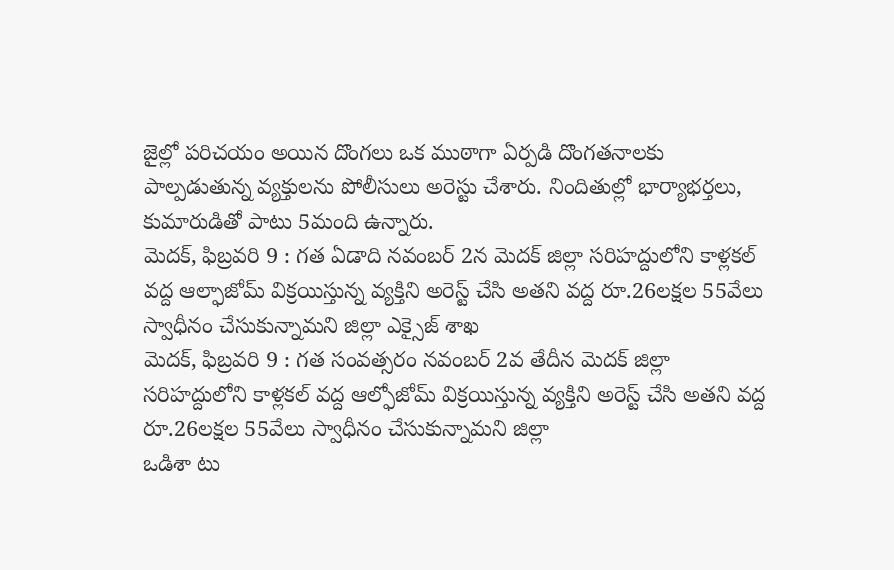జైల్లో పరిచయం అయిన దొంగలు ఒక ముఠాగా ఏర్పడి దొంగతనాలకు పాల్పడుతున్న వ్యక్తులను పోలీసులు అరెస్టు చేశారు. నిందితుల్లో భార్యాభర్తలు, కుమారుడితో పాటు 5మంది ఉన్నారు.
మెదక్, ఫిబ్రవరి 9 : గత ఏడాది నవంబర్ 2న మెదక్ జిల్లా సరిహద్దులోని కాళ్లకల్ వద్ద ఆల్ఫాజోమ్ విక్రయిస్తున్న వ్యక్తిని అరెస్ట్ చేసి అతని వద్ద రూ.26లక్షల 55వేలు స్వాధీనం చేసుకున్నామని జిల్లా ఎక్సైజ్ శాఖ
మెదక్, ఫిబ్రవరి 9 : గత సంవత్సరం నవంబర్ 2వ తేదీన మెదక్ జిల్లా సరిహద్దులోని కాళ్లకల్ వద్ద ఆల్ఫోజోమ్ విక్రయిస్తున్న వ్యక్తిని అరెస్ట్ చేసి అతని వద్ద రూ.26లక్షల 55వేలు స్వాధీనం చేసుకున్నామని జిల్లా
ఒడిశా టు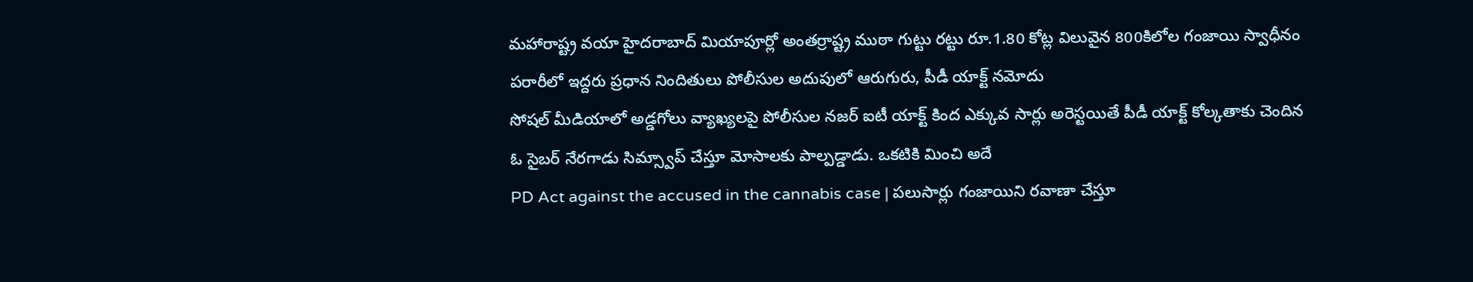మహారాష్ట్ర వయా హైదరాబాద్ మియాపూర్లో అంతర్రాష్ట్ర ముఠా గుట్టు రట్టు రూ.1.80 కోట్ల విలువైన 800కిలోల గంజాయి స్వాధీనం పరారీలో ఇద్దరు ప్రధాన నిందితులు పోలీసుల అదుపులో ఆరుగురు, పీడీ యాక్ట్ నమోదు
సోషల్ మీడియాలో అడ్డగోలు వ్యాఖ్యలపై పోలీసుల నజర్ ఐటీ యాక్ట్ కింద ఎక్కువ సార్లు అరెస్టయితే పీడీ యాక్ట్ కోల్కతాకు చెందిన ఓ సైబర్ నేరగాడు సిమ్స్వాప్ చేస్తూ మోసాలకు పాల్పడ్డాడు. ఒకటికి మించి అదే
PD Act against the accused in the cannabis case | పలుసార్లు గంజాయిని రవాణా చేస్తూ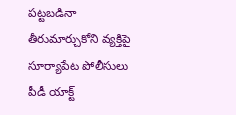పట్టబడినా తీరుమార్చుకోని వ్యక్తిపై సూర్యాపేట పోలీసులు పీడీ యాక్ట్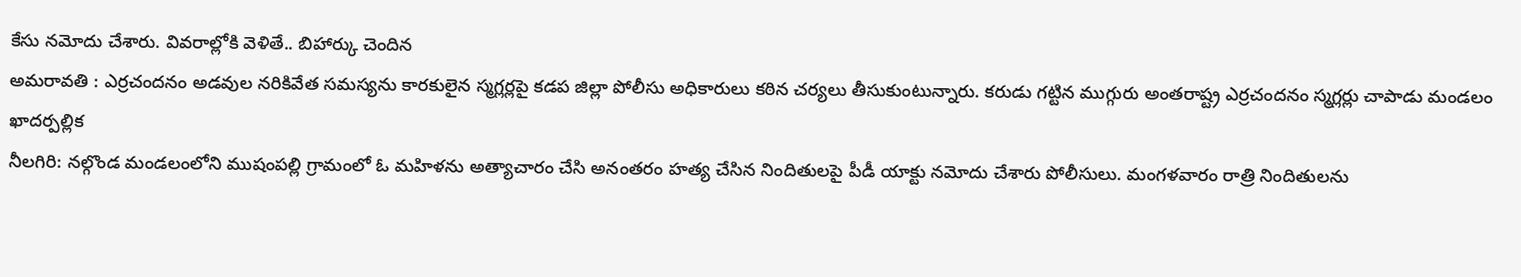కేసు నమోదు చేశారు. వివరాల్లోకి వెళితే.. బిహార్కు చెందిన
అమరావతి : ఎర్రచందనం అడవుల నరికివేత సమస్యను కారకులైన స్మగ్లర్లపై కడప జిల్లా పోలీసు అధికారులు కఠిన చర్యలు తీసుకుంటున్నారు. కరుడు గట్టిన ముగ్గురు అంతరాష్ట్ర ఎర్రచందనం స్మగ్లర్లు చాపాడు మండలం ఖాదర్పల్లిక
నీలగిరి: నల్గొండ మండలంలోని ముషంపల్లి గ్రామంలో ఓ మహిళను అత్యాచారం చేసి అనంతరం హత్య చేసిన నిందితులపై పీడీ యాక్టు నమోదు చేశారు పోలీసులు. మంగళవారం రాత్రి నిందితులను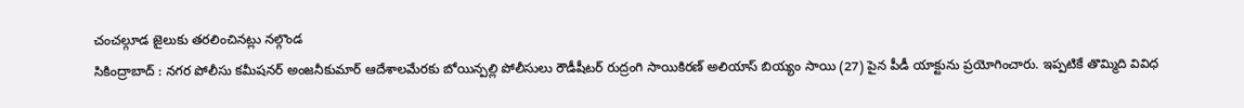చంచల్గూడ జైలుకు తరలించినట్లు నల్గొండ
సికింద్రాబాద్ : నగర పోలీసు కమీషనర్ అంజనీకుమార్ ఆదేశాలమేరకు బోయిన్పల్లి పోలీసులు రౌడీషీటర్ రుద్రంగి సాయికిరణ్ అలియాస్ బియ్యం సాయి (27) పైన పీడీ యాక్టును ప్రయోగించారు. ఇప్పటికే తొమ్మిది వివిధ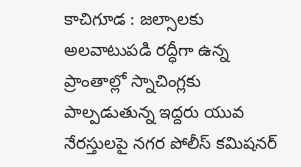కాచిగూడ : జల్సాలకు అలవాటుపడి రద్ధీగా ఉన్న ప్రాంతాల్లో స్నాచింగ్లకు పాల్పడుతున్న ఇద్దరు యువ నేరస్తులపై నగర పోలీస్ కమిషనర్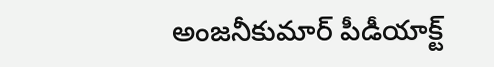అంజనీకుమార్ పీడీయాక్ట్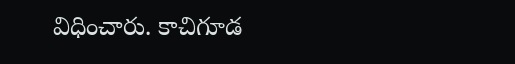విధించారు. కాచిగూడ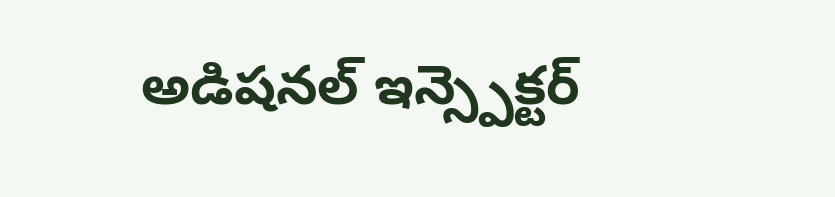అడిషనల్ ఇన్స్పెక్టర్